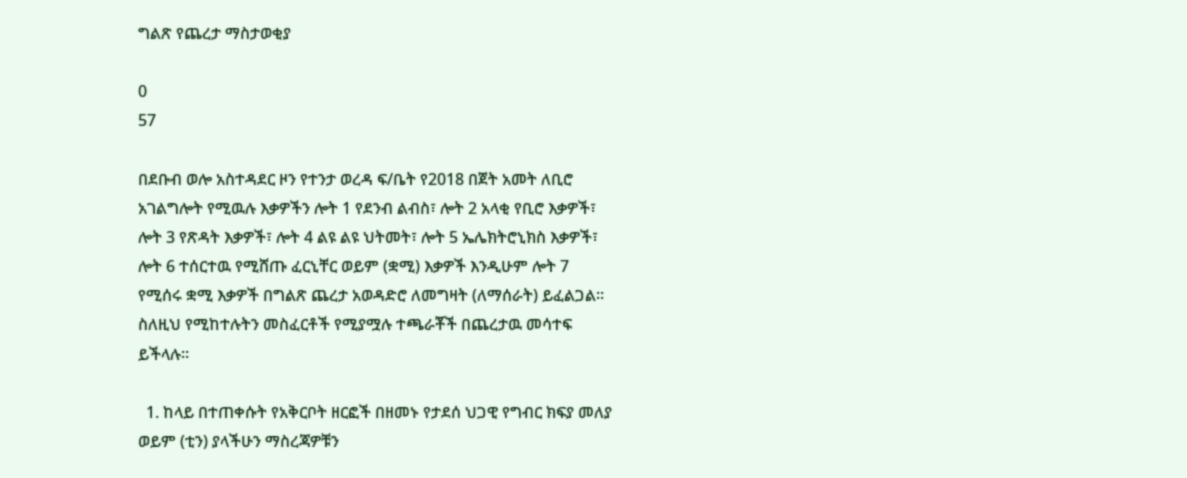ግልጽ የጨረታ ማስታወቂያ

0
57

በደቡብ ወሎ አስተዳደር ዞን የተንታ ወረዳ ፍ/ቤት የ2018 በጀት አመት ለቢሮ አገልግሎት የሚዉሉ እቃዎችን ሎት 1 የደንብ ልብስ፣ ሎት 2 አላቂ የቢሮ እቃዎች፣ ሎት 3 የጽዳት እቃዎች፣ ሎት 4 ልዩ ልዩ ህትመት፣ ሎት 5 ኤሌክትሮኒክስ እቃዎች፣  ሎት 6 ተሰርተዉ የሚሸጡ ፈርኒቸር ወይም (ቋሚ) እቃዎች እንዲሁም ሎት 7 የሚሰሩ ቋሚ እቃዎች በግልጽ ጨረታ አወዳድሮ ለመግዛት (ለማሰራት) ይፈልጋል፡፡ ስለዚህ የሚከተሉትን መስፈርቶች የሚያሟሉ ተጫራቾች በጨረታዉ መሳተፍ ይችላሉ፡፡

  1. ከላይ በተጠቀሱት የአቅርቦት ዘርፎች በዘመኑ የታደሰ ህጋዊ የግብር ክፍያ መለያ ወይም (ቲን) ያላችሁን ማስረጃዎቹን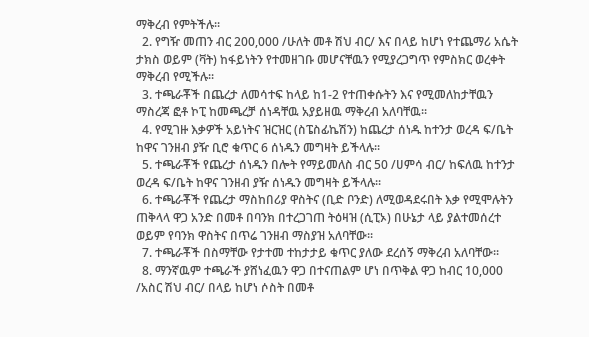ማቅረብ የምትችሉ፡፡
  2. የግዥ መጠን ብር 200,000 /ሁለት መቶ ሽህ ብር/ እና በላይ ከሆነ የተጨማሪ አሴት ታክስ ወይም (ቫት) ከፋይነትን የተመዘገቡ መሆናቸዉን የሚያረጋግጥ የምስክር ወረቀት ማቅረብ የሚችሉ፡፡
  3. ተጫራቾች በጨረታ ለመሳተፍ ከላይ ከ1-2 የተጠቀሱትን እና የሚመለከታቸዉን ማስረጃ ፎቶ ኮፒ ከመጫረቻ ሰነዳቸዉ አያይዘዉ ማቅረብ አለባቸዉ፡፡
  4. የሚገዙ እቃዎች አይነትና ዝርዝር (ስፔስፊኬሽን) ከጨረታ ሰነዱ ከተንታ ወረዳ ፍ/ቤት ከዋና ገንዘብ ያዥ ቢሮ ቁጥር 6 ሰነዱን መግዛት ይችላሉ፡፡
  5. ተጫራቾች የጨረታ ሰነዱን በሎት የማይመለስ ብር 50 /ሀምሳ ብር/ ከፍለዉ ከተንታ ወረዳ ፍ/ቤት ከዋና ገንዘብ ያዥ ሰነዱን መግዛት ይችላሉ፡፡
  6. ተጫራቾች የጨረታ ማስከበሪያ ዋስትና (ቢድ ቦንድ) ለሚወዳደሩበት እቃ የሚሞሉትን ጠቅላላ ዋጋ አንድ በመቶ በባንክ በተረጋገጠ ትዕዛዝ (ሲፒኦ) በሁኔታ ላይ ያልተመሰረተ ወይም የባንክ ዋስትና በጥሬ ገንዘብ ማስያዝ አለባቸው፡፡
  7. ተጫራቾች በስማቸው የታተመ ተከታታይ ቁጥር ያለው ደረሰኝ ማቅረብ አለባቸው፡፡
  8. ማንኛዉም ተጫራች ያሸነፈዉን ዋጋ በተናጠልም ሆነ በጥቅል ዋጋ ከብር 10,000 /አስር ሽህ ብር/ በላይ ከሆነ ሶስት በመቶ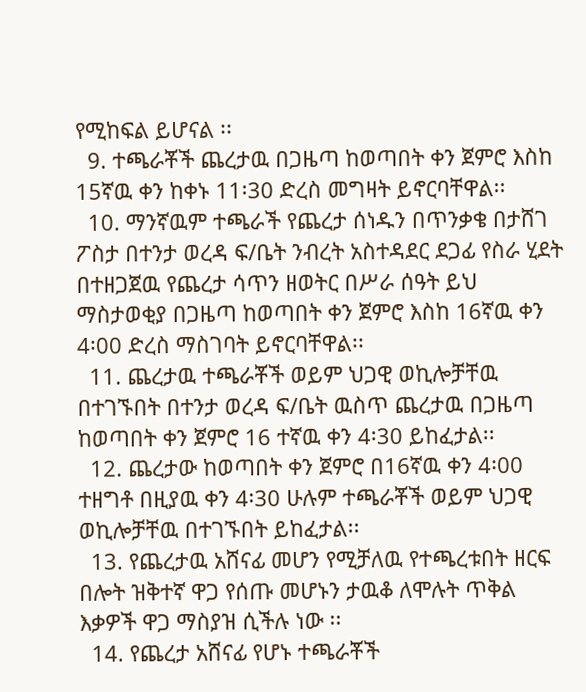የሚከፍል ይሆናል ፡፡
  9. ተጫራቾች ጨረታዉ በጋዜጣ ከወጣበት ቀን ጀምሮ እስከ 15ኛዉ ቀን ከቀኑ 11፡30 ድረስ መግዛት ይኖርባቸዋል፡፡
  10. ማንኛዉም ተጫራች የጨረታ ሰነዱን በጥንቃቄ በታሸገ ፖስታ በተንታ ወረዳ ፍ/ቤት ንብረት አስተዳደር ደጋፊ የስራ ሂደት በተዘጋጀዉ የጨረታ ሳጥን ዘወትር በሥራ ሰዓት ይህ ማስታወቂያ በጋዜጣ ከወጣበት ቀን ጀምሮ እስከ 16ኛዉ ቀን 4፡00 ድረስ ማስገባት ይኖርባቸዋል፡፡
  11. ጨረታዉ ተጫራቾች ወይም ህጋዊ ወኪሎቻቸዉ በተገኙበት በተንታ ወረዳ ፍ/ቤት ዉስጥ ጨረታዉ በጋዜጣ ከወጣበት ቀን ጀምሮ 16 ተኛዉ ቀን 4፡30 ይከፈታል፡፡
  12. ጨረታው ከወጣበት ቀን ጀምሮ በ16ኛዉ ቀን 4፡00 ተዘግቶ በዚያዉ ቀን 4፡30 ሁሉም ተጫራቾች ወይም ህጋዊ ወኪሎቻቸዉ በተገኙበት ይከፈታል፡፡
  13. የጨረታዉ አሸናፊ መሆን የሚቻለዉ የተጫረቱበት ዘርፍ በሎት ዝቅተኛ ዋጋ የሰጡ መሆኑን ታዉቆ ለሞሉት ጥቅል እቃዎች ዋጋ ማስያዝ ሲችሉ ነው ፡፡
  14. የጨረታ አሸናፊ የሆኑ ተጫራቾች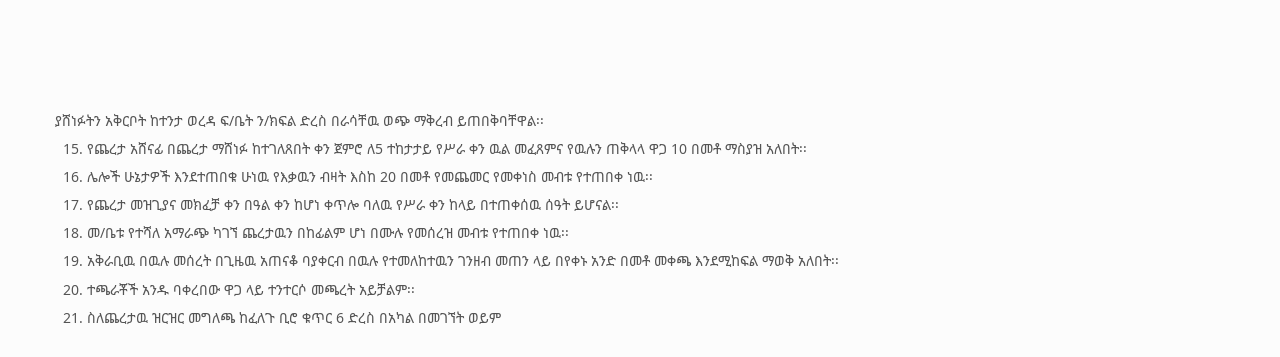ያሸነፉትን አቅርቦት ከተንታ ወረዳ ፍ/ቤት ን/ክፍል ድረስ በራሳቸዉ ወጭ ማቅረብ ይጠበቅባቸዋል፡፡
  15. የጨረታ አሸናፊ በጨረታ ማሸነፉ ከተገለጸበት ቀን ጀምሮ ለ5 ተከታታይ የሥራ ቀን ዉል መፈጸምና የዉሉን ጠቅላላ ዋጋ 10 በመቶ ማስያዝ አለበት፡፡
  16. ሌሎች ሁኔታዎች እንደተጠበቁ ሁነዉ የእቃዉን ብዛት እስከ 20 በመቶ የመጨመር የመቀነስ መብቱ የተጠበቀ ነዉ፡፡
  17. የጨረታ መዝጊያና መክፈቻ ቀን በዓል ቀን ከሆነ ቀጥሎ ባለዉ የሥራ ቀን ከላይ በተጠቀሰዉ ሰዓት ይሆናል፡፡
  18. መ/ቤቱ የተሻለ አማራጭ ካገኘ ጨረታዉን በከፊልም ሆነ በሙሉ የመሰረዝ መብቱ የተጠበቀ ነዉ፡፡
  19. አቅራቢዉ በዉሉ መሰረት በጊዜዉ አጠናቆ ባያቀርብ በዉሉ የተመለከተዉን ገንዘብ መጠን ላይ በየቀኑ አንድ በመቶ መቀጫ እንደሚከፍል ማወቅ አለበት፡፡
  20. ተጫራቾች አንዱ ባቀረበው ዋጋ ላይ ተንተርሶ መጫረት አይቻልም፡፡
  21. ስለጨረታዉ ዝርዝር መግለጫ ከፈለጉ ቢሮ ቁጥር 6 ድረስ በአካል በመገኘት ወይም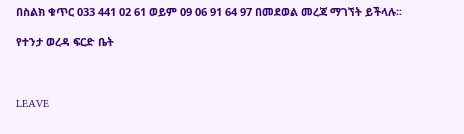በስልክ ቁጥር 033 441 02 61 ወይም 09 06 91 64 97 በመደወል መረጃ ማገኘት ይችላሉ፡፡

የተንታ ወረዳ ፍርድ ቤት



LEAVE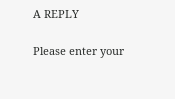A REPLY

Please enter your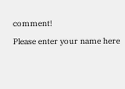comment!
Please enter your name here